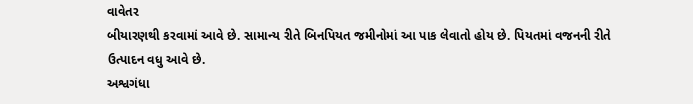વાવેતર
બીયારણથી કરવામાં આવે છે. સામાન્ય રીતે બિનપિયત જમીનોમાં આ પાક લેવાતો હોય છે. પિયતમાં વજનની રીતે ઉત્પાદન વધુ આવે છે.
અશ્વગંધા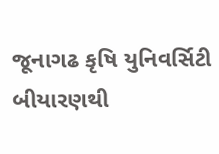જૂનાગઢ કૃષિ યુનિવર્સિટી
બીયારણથી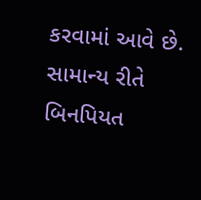કરવામાં આવે છે. સામાન્ય રીતે બિનપિયત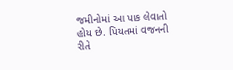જમીનોમાં આ પાક લેવાતો હોય છે. પિયતમાં વજનની રીતે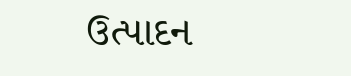ઉત્પાદન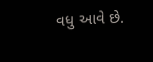વધુ આવે છે.